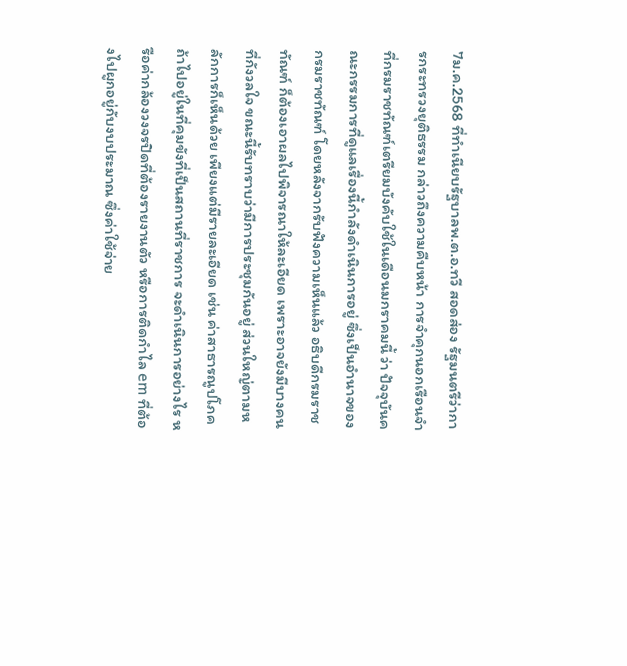7ม.ค.2568 ที่ทำเนียบรัฐบาลพ.ต.อ.ทวี สอดส่อง รัฐมนตรีว่าการกระทรวงยุติธรรม กล่าวถึงความคืบหน้า การจำคุกนอกเรือนจำ ที่กรมราชทัณฑ์เตรียมบังคับใช้ในเดือนมกราคมนี้ ว่า ปัจจุบันคณะกรรมการที่ดูแลเรื่องนี้กำลังดำเนินการอยู่ ซึ่งเป็นอำนาจของกรมราชทัณฑ์ โดยหลังจากรับฟังความเห็นแล้ว อธิบดีกรมราชทัณฑ์ ก็ต้องเอาผลไปพิจารณาให้ละเอียด เพราะอาจยังมีบางคนที่กังวลใจ ขณะนี้รับทราบว่ามีการประชุมกันอยู่ ส่วนใหญ่ตามหลักการก็เห็นด้วย เพียงแต่มีรายละเอียด เช่น ค่าสาธารณูปโภค ถ้าไปอยู่ในที่คุมขังที่เป็นสถานที่ราชการ จะดำเนินการอย่างไร หรือค่ากล้องวงจรปิดที่ต้องรายงานตัว หรือการติดกำไล em ที่ต้องไปผูกอยู่กับงบประมาณ ซึ่งค่าใช้จ่าย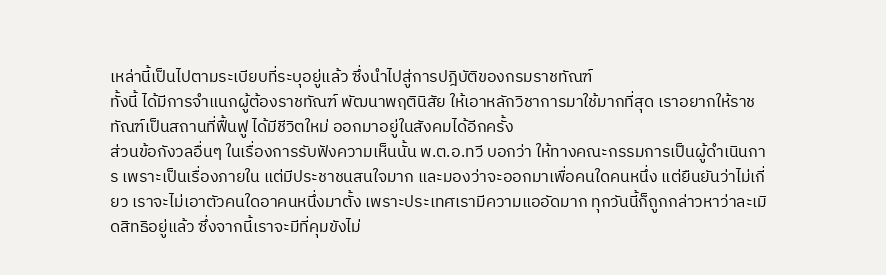เหล่านี้เป็นไปตามระเบียบที่ระบุอยู่แล้ว ซึ่งนำไปสู่การปฎิบัติของกรมราชทัณฑ์
ทั้งนี้ ได้มีการจำแนกผู้ต้องราชทัณฑ์ พัฒนาพฤตินิสัย ให้เอาหลักวิชาการมาใช้มากที่สุด เราอยากให้ราชทัณฑ์เป็นสถานที่ฟื้นฟู ได้มีชีวิตใหม่ ออกมาอยู่ในสังคมได้อีกครั้ง
ส่วนข้อกังวลอื่นๆ ในเรื่องการรับฟังความเห็นนั้น พ.ต.อ.ทวี บอกว่า ให้ทางคณะกรรมการเป็นผู้ดำเนินการ เพราะเป็นเรื่องภายใน แต่มีประชาชนสนใจมาก และมองว่าจะออกมาเพื่อคนใดคนหนึ่ง แต่ยืนยันว่าไม่เกี่ยว เราจะไม่เอาตัวคนใดอาคนหนึ่งมาตั้ง เพราะประเทศเรามีความแออัดมาก ทุกวันนี้ก็ถูกกล่าวหาว่าละเมิดสิทธิอยู่แล้ว ซึ่งจากนี้เราจะมีที่คุมขังไม่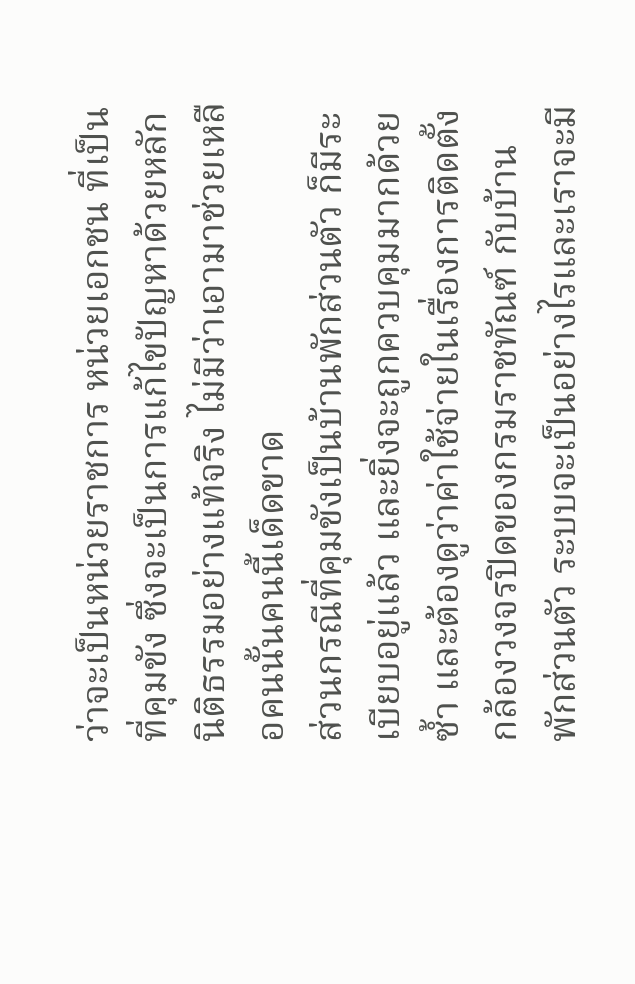ว่าจะเป็นหน่วยราชการ หน่วยเอกชน ที่เป็นที่คุมขัง ซึ่งจะเป็นการแก้ไขปัญหาด้วยหลักนิติธรรมอย่างแท้จริง ไม่มีว่าเอามาช่วยเหลือคนนั้นคนนี้เด็ดขาด
ส่วนกรณีที่คุมขังเป็นบ้านพักส่วนตัว ก็มีระเบียบอยู่แล้ว และยิ่งจะถูกควบคุมมากด้วยซ้ำ และต้องดูว่าค่าใช้จ่ายในเรื่องการติดตั้งกล้องวงจรปิดของกรมราชทัณฑ์ กับบ้านพักส่วนตัว ระบบจะเป็นอย่างไรและเราจะมี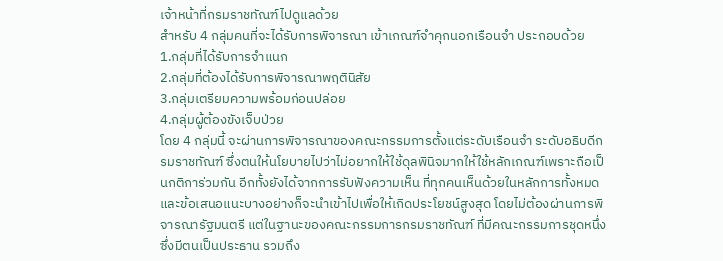เจ้าหน้าที่กรมราชทัณฑ์ไปดูแลด้วย
สำหรับ 4 กลุ่มคนที่จะได้รับการพิจารณา เข้าเกณฑ์จำคุกนอกเรือนจำ ประกอบด้วย
1.กลุ่มที่ได้รับการจำแนก
2.กลุ่มที่ต้องได้รับการพิจารณาพฤตินิสัย
3.กลุ่มเตรียมความพร้อมก่อนปล่อย
4.กลุ่มผู้ต้องขังเจ็บป่วย
โดย 4 กลุ่มนี้ จะผ่านการพิจารณาของคณะกรรมการตั้งแต่ระดับเรือนจำ ระดับอธิบดีกรมราชทัณฑ์ ซึ่งตนให้นโยบายไปว่าไม่อยากให้ใช้ดุลพินิจมากให้ใช้หลักเกณฑ์เพราะถือเป็นกติการ่วมกัน อีกทั้งยังได้จากการรับฟังความเห็น ที่ทุกคนเห็นด้วยในหลักการทั้งหมด และข้อเสนอแนะบางอย่างก็จะนำเข้าไปเพื่อให้เกิดประโยชน์สูงสุด โดยไม่ต้องผ่านการพิจารณารัฐมนตรี แต่ในฐานะของคณะกรรมการกรมราชทัณฑ์ ที่มีคณะกรรมการชุดหนึ่ง ซึ่งมีตนเป็นประธาน รวมถึง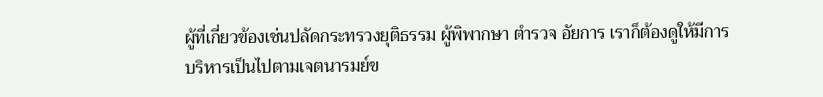ผู้ที่เกี่ยวข้องเช่นปลัดกระทรวงยุติธรรม ผู้พิพากษา ตำรวจ อัยการ เราก็ต้องดูให้มีการบริหารเป็นไปตามเจตนารมย์ข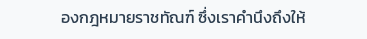องกฎหมายราชทัณฑ์ ซึ่งเราคำนึงถึงให้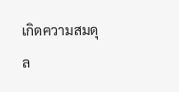เกิดความสมดุล